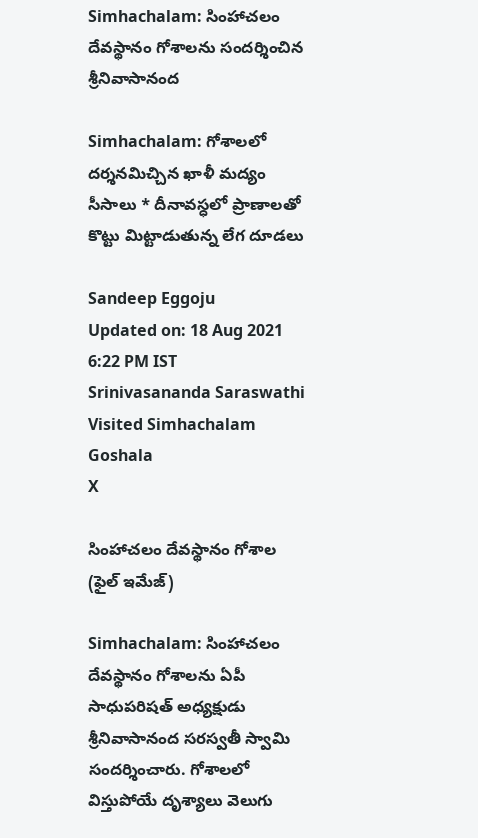Simhachalam: సింహాచలం దేవస్థానం గోశాలను సందర్శించిన శ్రీనివాసానంద

Simhachalam: గోశాలలో దర్శనమిచ్చిన ఖాళీ మద్యం సీసాలు * దీనావస్ధలో ప్రాణాలతో కొట్టు మిట్టాడుతున్న లేగ దూడలు

Sandeep Eggoju
Updated on: 18 Aug 2021 6:22 PM IST
Srinivasananda Saraswathi Visited Simhachalam Goshala
X

సింహాచలం దేవస్థానం గోశాల (ఫైల్ ఇమేజ్)

Simhachalam: సింహాచలం దేవస్థానం గోశాలను ఏపీ సాధుపరిషత్ అధ్యక్షుడు శ్రీనివాసానంద సరస్వతీ స్వామి సందర్శించారు. గోశాలలో విస్తుపోయే దృశ్యాలు వెలుగు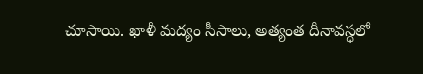చూసాయి. ఖాళీ మద్యం సీసాలు, అత్యంత దీనావస్ధలో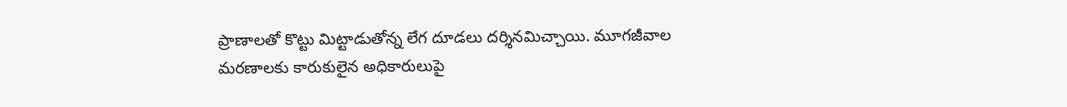ప్రాణాలతో కొట్టు మిట్టాడుతోన్న లేగ దూడలు దర్శినమిచ్చాయి. మూగజీవాల మరణాలకు కారుకులైన అధికారులుపై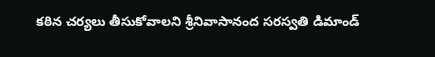కఠిన చర్యలు తీసుకోవాలని శ్రీనివాసానంద సరస్వతి డిమాండ్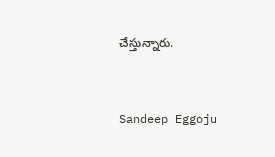చేస్తున్నారు.


Sandeep Eggoju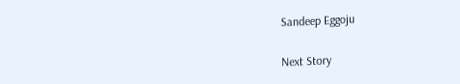Sandeep Eggoju

Next Story